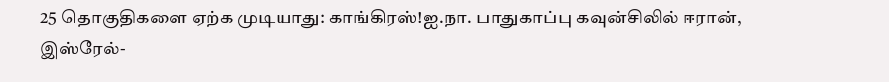25 தொகுதிகளை ஏற்க முடியாது: காங்கிரஸ்!ஐ.நா. பாதுகாப்பு கவுன்சிலில் ஈரான், இஸ்ரேல்-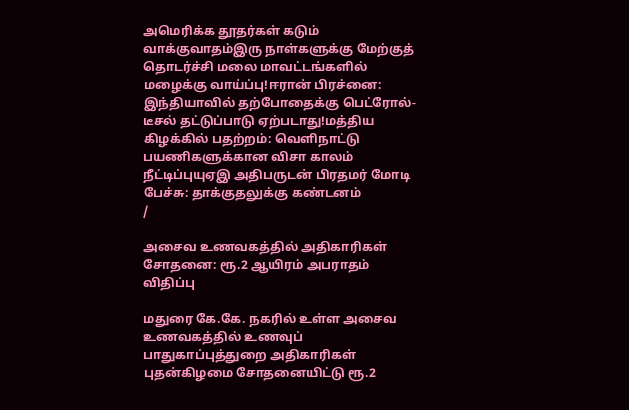அமெரிக்க தூதர்கள் கடும் வாக்குவாதம்இரு நாள்களுக்கு மேற்குத் தொடர்ச்சி மலை மாவட்டங்களில் மழைக்கு வாய்ப்பு!ஈரான் பிரச்னை: இந்தியாவில் தற்போதைக்கு பெட்ரோல்- டீசல் தட்டுப்பாடு ஏற்படாது!மத்திய கிழக்கில் பதற்றம்: வெளிநாட்டு பயணிகளுக்கான விசா காலம் நீட்டிப்புயுஏஇ அதிபருடன் பிரதமர் மோடி பேச்சு: தாக்குதலுக்கு கண்டனம்
/

அசைவ உணவகத்தில் அதிகாரிகள் சோதனை: ரூ.2 ஆயிரம் அபராதம் விதிப்பு

மதுரை கே.கே. நகரில் உள்ள அசைவ உணவகத்தில் உணவுப் பாதுகாப்புத்துறை அதிகாரிகள் புதன்கிழமை சோதனையிட்டு ரூ.2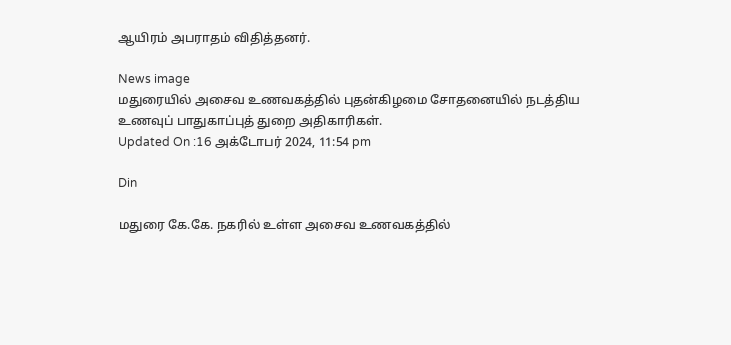ஆயிரம் அபராதம் விதித்தனர்.

News image
மதுரையில் அசைவ உணவகத்தில் புதன்கிழமை சோதனையில் நடத்திய உணவுப் பாதுகாப்புத் துறை அதிகாரிகள்.
Updated On :16 அக்டோபர் 2024, 11:54 pm

Din

மதுரை கே.கே. நகரில் உள்ள அசைவ உணவகத்தில்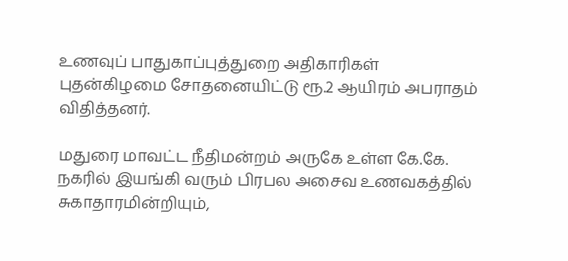உணவுப் பாதுகாப்புத்துறை அதிகாரிகள் புதன்கிழமை சோதனையிட்டு ரூ.2 ஆயிரம் அபராதம் விதித்தனர்.

மதுரை மாவட்ட நீதிமன்றம் அருகே உள்ள கே.கே. நகரில் இயங்கி வரும் பிரபல அசைவ உணவகத்தில் சுகாதாரமின்றியும்,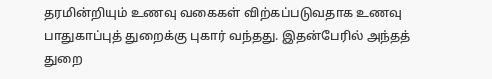தரமின்றியும் உணவு வகைகள் விற்கப்படுவதாக உணவு பாதுகாப்புத் துறைக்கு புகார் வந்தது. இதன்பேரில் அந்தத் துறை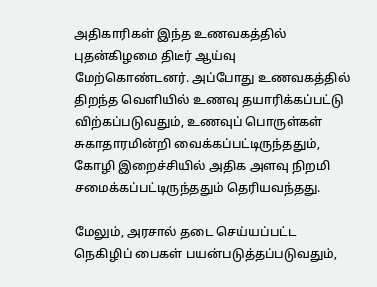அதிகாரிகள் இந்த உணவகத்தில் புதன்கிழமை திடீர் ஆய்வு மேற்கொண்டனர். அப்போது உணவகத்தில் திறந்த வெளியில் உணவு தயாரிக்கப்பட்டு விற்கப்படுவதும், உணவுப் பொருள்கள் சுகாதாரமின்றி வைக்கப்பட்டிருந்ததும், கோழி இறைச்சியில் அதிக அளவு நிறமி சமைக்கப்பட்டிருந்ததும் தெரியவந்தது.

மேலும், அரசால் தடை செய்யப்பட்ட நெகிழிப் பைகள் பயன்படுத்தப்படுவதும்,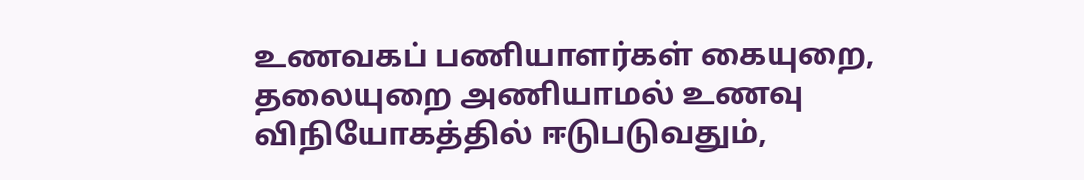உணவகப் பணியாளர்கள் கையுறை, தலையுறை அணியாமல் உணவு விநியோகத்தில் ஈடுபடுவதும்,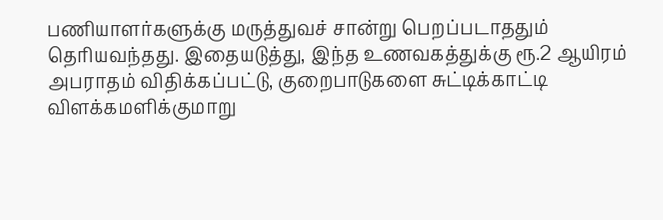பணியாளர்களுக்கு மருத்துவச் சான்று பெறப்படாததும் தெரியவந்தது. இதையடுத்து, இந்த உணவகத்துக்கு ரூ.2 ஆயிரம் அபராதம் விதிக்கப்பட்டு, குறைபாடுகளை சுட்டிக்காட்டி விளக்கமளிக்குமாறு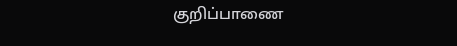குறிப்பாணை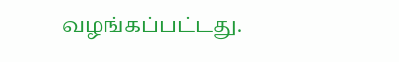வழங்கப்பட்டது.